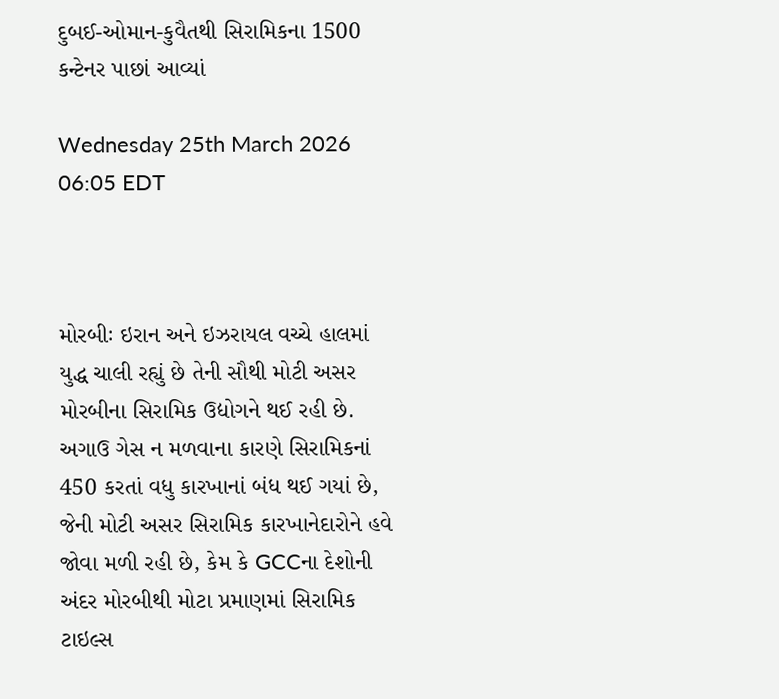દુબઈ-ઓમાન-કુવૈતથી સિરામિકના 1500 કન્ટેનર પાછાં આવ્યાં

Wednesday 25th March 2026 06:05 EDT



મોરબીઃ ઇરાન અને ઇઝરાયલ વચ્ચે હાલમાં યુદ્ધ ચાલી રહ્યું છે તેની સૌથી મોટી અસર મોરબીના સિરામિક ઉદ્યોગને થઈ રહી છે. અગાઉ ગેસ ન મળવાના કારણે સિરામિકનાં 450 કરતાં વધુ કારખાનાં બંધ થઈ ગયાં છે, જેની મોટી અસર સિરામિક કારખાનેદારોને હવે જોવા મળી રહી છે, કેમ કે GCCના દેશોની અંદર મોરબીથી મોટા પ્રમાણમાં સિરામિક ટાઇલ્સ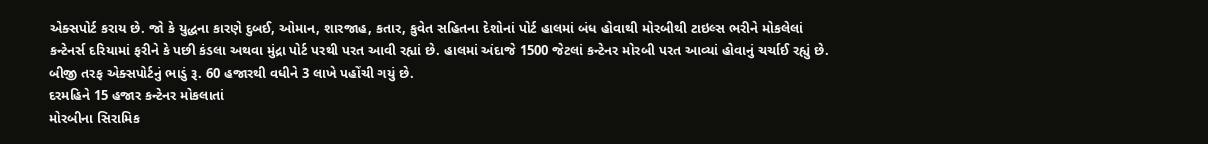એક્સપોર્ટ કરાય છે. જો કે યુદ્ધના કારણે દુબઈ, ઓમાન, શારજાહ, કતાર, કુવેત સહિતના દેશોનાં પોર્ટ હાલમાં બંધ હોવાથી મોરબીથી ટાઇલ્સ ભરીને મોકલેલાં કન્ટેનર્સ દરિયામાં ફરીને કે પછી કંડલા અથવા મુંદ્રા પોર્ટ પરથી પરત આવી રહ્યાં છે. હાલમાં અંદાજે 1500 જેટલાં કન્ટેનર મોરબી પરત આવ્યાં હોવાનું ચર્ચાઈ રહ્યું છે. બીજી તરફ એક્સપોર્ટનું ભાડું રૂ. 60 હજારથી વધીને 3 લાખે પહોંચી ગયું છે.
દરમહિને 15 હજાર કન્ટેનર મોકલાતાં
મોરબીના સિરામિક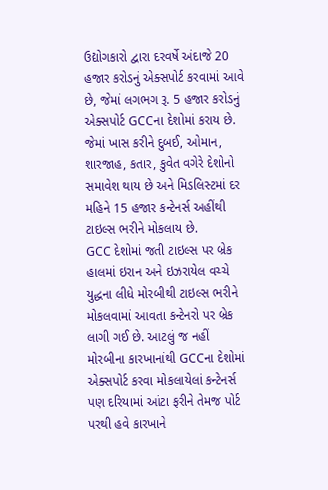ઉદ્યોગકારો દ્વારા દરવર્ષે અંદાજે 20 હજાર કરોડનું એક્સપોર્ટ કરવામાં આવે છે, જેમાં લગભગ રૂ. 5 હજાર કરોડનું એક્સપોર્ટ GCCના દેશોમાં કરાય છે. જેમાં ખાસ કરીને દુબઈ, ઓમાન, શારજાહ, કતાર, કુવેત વગેરે દેશોનો સમાવેશ થાય છે અને મિડલિસ્ટમાં દર મહિને 15 હજાર કન્ટેનર્સ અહીંથી ટાઇલ્સ ભરીને મોકલાય છે.
GCC દેશોમાં જતી ટાઇલ્સ પર બ્રેક
હાલમાં ઇરાન અને ઇઝરાયેલ વચ્ચે યુદ્ધના લીધે મોરબીથી ટાઇલ્સ ભરીને મોકલવામાં આવતા કન્ટેનરો પર બ્રેક લાગી ગઈ છે. આટલું જ નહીં મોરબીના કારખાનાંથી GCCના દેશોમાં એક્સપોર્ટ કરવા મોકલાયેલાં કન્ટેનર્સ પણ દરિયામાં આંટા ફરીને તેમજ પોર્ટ પરથી હવે કારખાને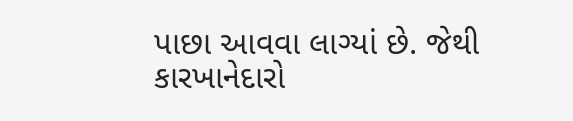પાછા આવવા લાગ્યાં છે. જેથી કારખાનેદારો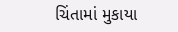ચિંતામાં મુકાયા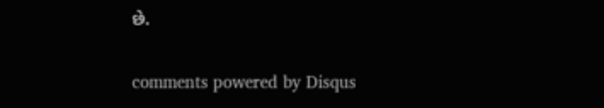છે.


comments powered by Disqus